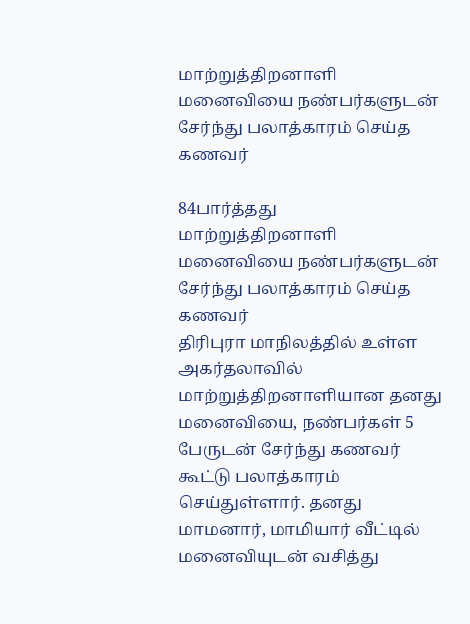மாற்றுத்திறனாளி மனைவியை நண்பர்களுடன் சேர்ந்து பலாத்காரம் செய்த கணவர்

84பார்த்தது
மாற்றுத்திறனாளி மனைவியை நண்பர்களுடன் சேர்ந்து பலாத்காரம் செய்த கணவர்
திரிபுரா மாநிலத்தில் உள்ள அகர்தலாவில் மாற்றுத்திறனாளியான தனது மனைவியை, நண்பர்கள் 5 பேருடன் சேர்ந்து கணவர் கூட்டு பலாத்காரம் செய்துள்ளார். தனது மாமனார், மாமியார் வீட்டில் மனைவியுடன் வசித்து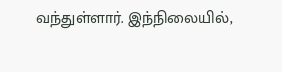வந்துள்ளார். இந்நிலையில்,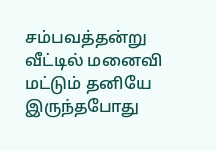சம்பவத்தன்று வீட்டில் மனைவி மட்டும் தனியே இருந்தபோது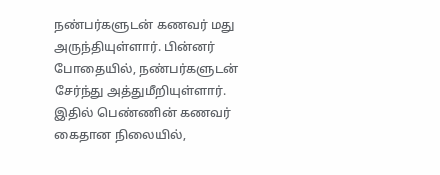நண்பர்களுடன் கணவர் மது அருந்தியுள்ளார். பின்னர் போதையில், நண்பர்களுடன் சேர்ந்து அத்துமீறியுள்ளார். இதில் பெண்ணின் கணவர் கைதான நிலையில்,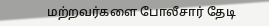மற்றவர்களை போலீசார் தேடி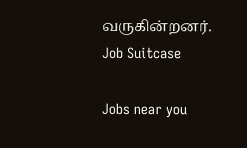வருகின்றனர்.
Job Suitcase

Jobs near you